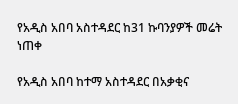የአዲስ አበባ አስተዳደር ከ31 ኩባንያዎች መሬት ነጠቀ

የአዲስ አበባ ከተማ አስተዳደር በአቃቂና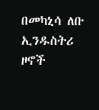በመካኒሳ ለቡ ኢንዱስትሪ ዞኖች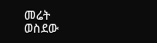መሬት ወስደው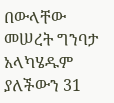በውላቸው መሠረት ግንባታ አላካሄዱም ያለችውን 31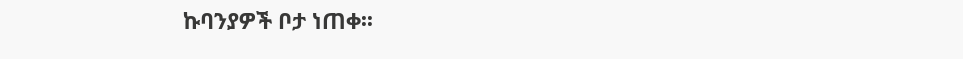ኩባንያዎች ቦታ ነጠቀ፡፡